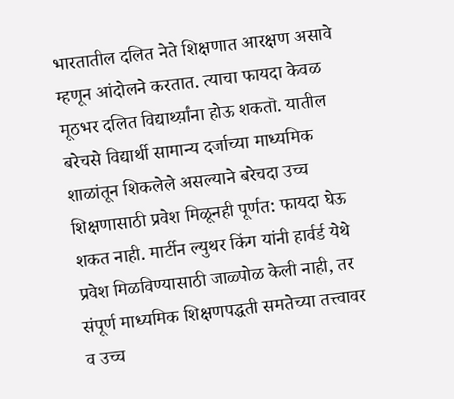भारतातील दलित नेते शिक्षणात आरक्षण असावे म्हणून आंदोलने करतात. त्याचा फायदा केवळ मूठभर दलित विद्यार्थ्य़ांना होऊ शकतॊ. यातील बरेचसे विद्यार्थी सामान्य दर्जाच्या माध्यमिक शाळांतून शिकलेले असल्याने बरेचदा उच्च शिक्षणासाठी प्रवेश मिळूनही पूर्णत: फायदा घेऊ शकत नाही. मार्टीन ल्युथर किंग यांनी हार्वर्ड येथे प्रवेश मिळविण्यासाठी जाळ्पोळ केली नाही, तर संपूर्ण माध्यमिक शिक्षणपद्धती समतेच्या तत्त्वावर व उच्च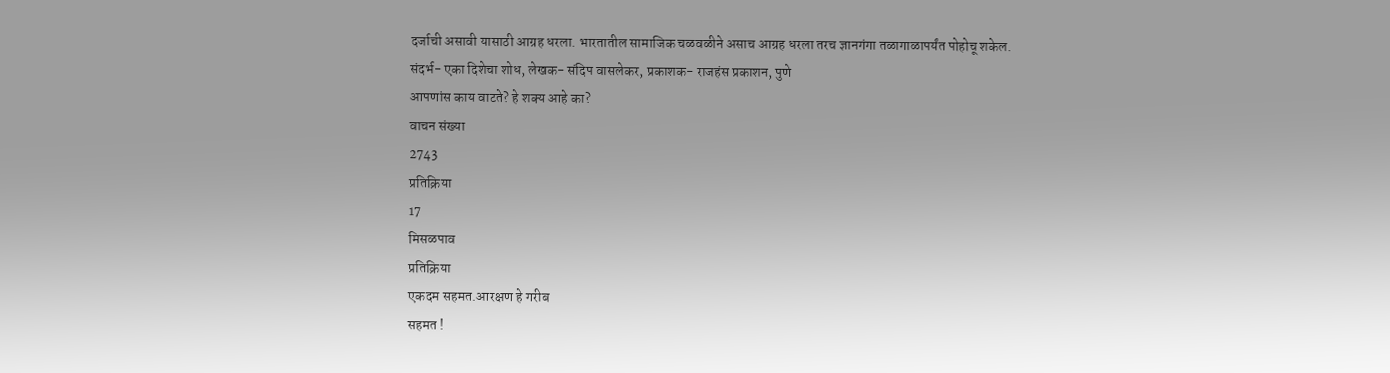दर्जाची असावी यासाठी आग्रह धरला. भारतातील सामाजिक चळवळीने असाच आग्रह धरला तरच ज्ञानगंगा तळागाळापर्यंत पोहोचू शकेल.
संदर्भ- एका दिशेचा शोध, लेखक- संदिप वासलेकर, प्रकाशक- राजहंस प्रकाशन, पुणे
आपणांस काय वाटते? हे शक्य आहे का?
वाचन संख्या
2743
प्रतिक्रिया
17
मिसळपाव
प्रतिक्रिया
एकदम सहमत.आरक्षण हे गरीब
सहमत !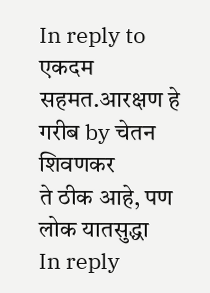In reply to एकदम सहमत.आरक्षण हे गरीब by चेतन शिवणकर
ते ठीक आहे, पण लोक यातसुद्धा
In reply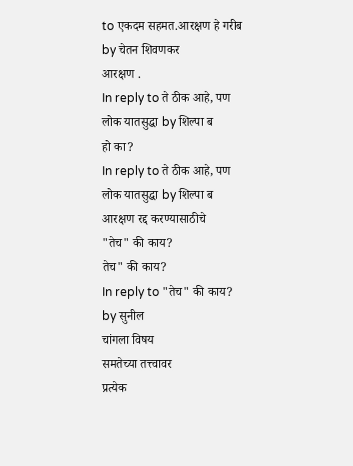to एकदम सहमत.आरक्षण हे गरीब by चेतन शिवणकर
आरक्षण .
In reply to ते ठीक आहे, पण लोक यातसुद्धा by शिल्पा ब
हो का?
In reply to ते ठीक आहे, पण लोक यातसुद्धा by शिल्पा ब
आरक्षण रद्द करण्यासाठीचे
"तेच" की काय?
तेच" की काय?
In reply to "तेच" की काय? by सुनील
चांगला विषय
समतेच्या तत्त्वावर
प्रत्येक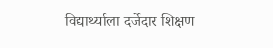विद्यार्थ्याला दर्जेदार शिक्षण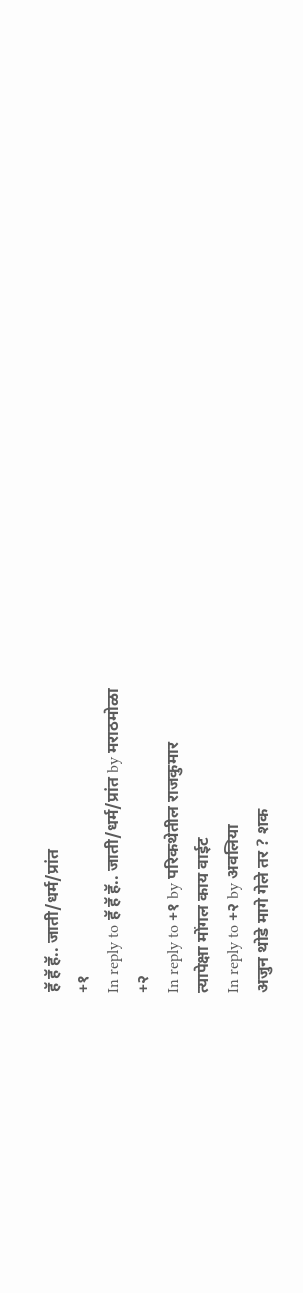हॅ हॅ हॅ.. जाती/धर्म/प्रांत
+१
In reply to हॅ हॅ हॅ.. जाती/धर्म/प्रांत by मराठमोळा
+२
In reply to +१ by परिकथेतील राजकुमार
त्यापेक्षा मोंगल काय वाईट
In reply to +२ by अवलिया
अजुन थोडे मागे गेले तर ? शक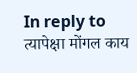In reply to त्यापेक्षा मोंगल काय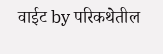वाईट by परिकथेतील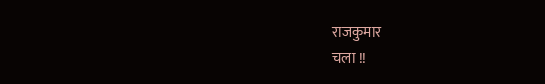राजकुमार
चला !!